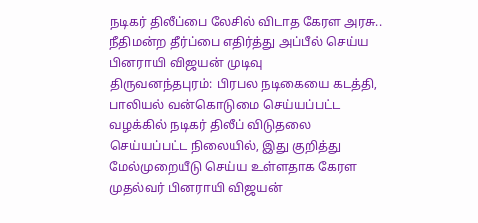நடிகர் திலீப்பை லேசில் விடாத கேரள அரசு.. நீதிமன்ற தீர்ப்பை எதிர்த்து அப்பீல் செய்ய பினராயி விஜயன் முடிவு
திருவனந்தபுரம்: பிரபல நடிகையை கடத்தி, பாலியல் வன்கொடுமை செய்யப்பட்ட வழக்கில் நடிகர் திலீப் விடுதலை செய்யப்பட்ட நிலையில், இது குறித்து மேல்முறையீடு செய்ய உள்ளதாக கேரள முதல்வர் பினராயி விஜயன்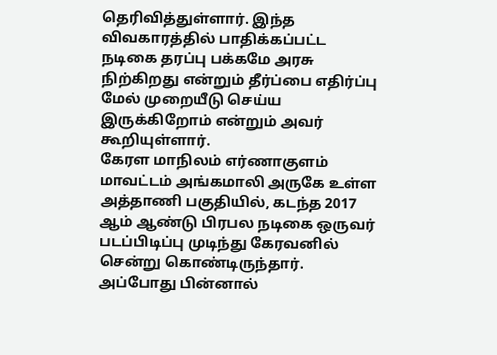தெரிவித்துள்ளார். இந்த விவகாரத்தில் பாதிக்கப்பட்ட நடிகை தரப்பு பக்கமே அரசு நிற்கிறது என்றும் தீர்ப்பை எதிர்ப்பு மேல் முறையீடு செய்ய இருக்கிறோம் என்றும் அவர் கூறியுள்ளார்.
கேரள மாநிலம் எர்ணாகுளம் மாவட்டம் அங்கமாலி அருகே உள்ள அத்தாணி பகுதியில், கடந்த 2017 ஆம் ஆண்டு பிரபல நடிகை ஒருவர் படப்பிடிப்பு முடிந்து கேரவனில் சென்று கொண்டிருந்தார். அப்போது பின்னால்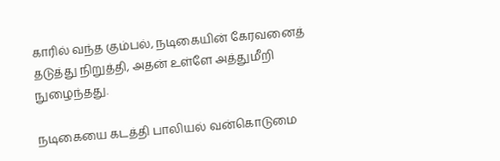காரில் வந்த கும்பல், நடிகையின் கேரவனைத் தடுத்து நிறுத்தி, அதன் உள்ளே அத்துமீறி நுழைந்தது.

நடிகையை கடத்தி பாலியல் வன்கொடுமை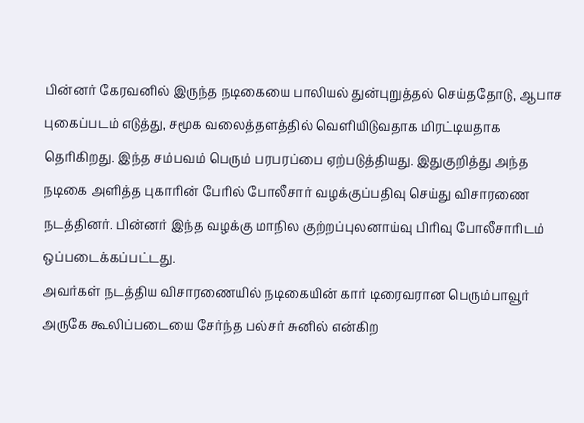பின்னர் கேரவனில் இருந்த நடிகையை பாலியல் துன்புறுத்தல் செய்ததோடு, ஆபாச புகைப்படம் எடுத்து, சமூக வலைத்தளத்தில் வெளியிடுவதாக மிரட்டியதாக தெரிகிறது. இந்த சம்பவம் பெரும் பரபரப்பை ஏற்படுத்தியது. இதுகுறித்து அந்த நடிகை அளித்த புகாரின் பேரில் போலீசார் வழக்குப்பதிவு செய்து விசாரணை நடத்தினர். பின்னர் இந்த வழக்கு மாநில குற்றப்புலனாய்வு பிரிவு போலீசாரிடம் ஒப்படைக்கப்பட்டது.
அவர்கள் நடத்திய விசாரணையில் நடிகையின் கார் டிரைவரான பெரும்பாவூர் அருகே கூலிப்படையை சேர்ந்த பல்சர் சுனில் என்கிற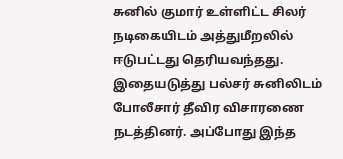சுனில் குமார் உள்ளிட்ட சிலர் நடிகையிடம் அத்துமீறலில் ஈடுபட்டது தெரியவந்தது. இதையடுத்து பல்சர் சுனிலிடம் போலீசார் தீவிர விசாரணை நடத்தினர். அப்போது இந்த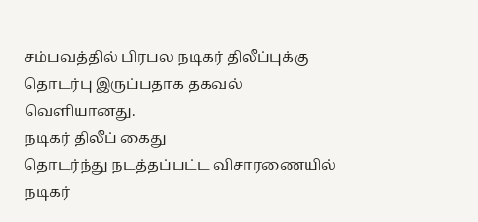சம்பவத்தில் பிரபல நடிகர் திலீப்புக்கு தொடர்பு இருப்பதாக தகவல் வெளியானது.
நடிகர் திலீப் கைது
தொடர்ந்து நடத்தப்பட்ட விசாரணையில் நடிகர்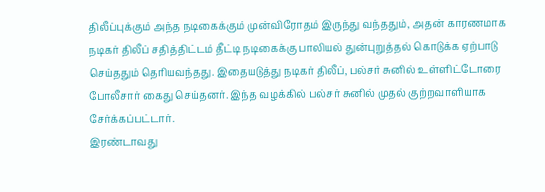திலீப்புக்கும் அந்த நடிகைக்கும் முன்விரோதம் இருந்து வந்ததும், அதன் காரணமாக நடிகர் திலீப் சதித்திட்டம் தீட்டி நடிகைக்கு பாலியல் துன்புறுத்தல் கொடுக்க ஏற்பாடு செய்ததும் தெரியவந்தது. இதையடுத்து நடிகர் திலீப், பல்சர் சுனில் உள்ளிட்டோரை போலீசார் கைது செய்தனர். இந்த வழக்கில் பல்சர் சுனில் முதல் குற்றவாளியாக சேர்க்கப்பட்டார்.
இரண்டாவது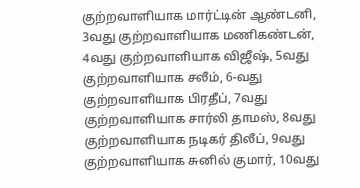குற்றவாளியாக மார்ட்டின் ஆண்டனி, 3வது குற்றவாளியாக மணிகண்டன், 4வது குற்றவாளியாக விஜீஷ், 5வது குற்றவாளியாக சலீம், 6-வது குற்றவாளியாக பிரதீப், 7வது குற்றவாளியாக சார்லி தாமஸ், 8வது குற்றவாளியாக நடிகர் திலீப், 9வது குற்றவாளியாக சுனில் குமார், 10வது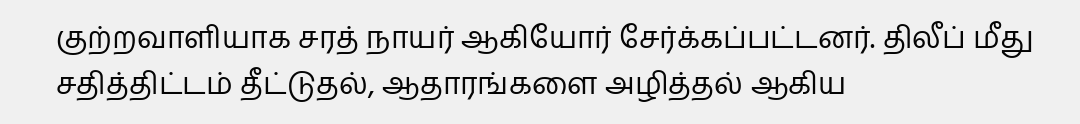குற்றவாளியாக சரத் நாயர் ஆகியோர் சேர்க்கப்பட்டனர். திலீப் மீது சதித்திட்டம் தீட்டுதல், ஆதாரங்களை அழித்தல் ஆகிய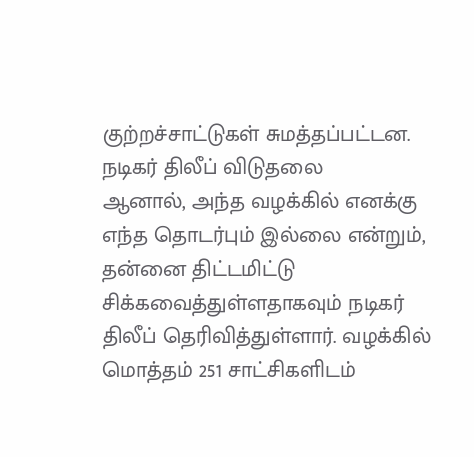குற்றச்சாட்டுகள் சுமத்தப்பட்டன.
நடிகர் திலீப் விடுதலை
ஆனால், அந்த வழக்கில் எனக்கு எந்த தொடர்பும் இல்லை என்றும், தன்னை திட்டமிட்டு சிக்கவைத்துள்ளதாகவும் நடிகர் திலீப் தெரிவித்துள்ளார். வழக்கில் மொத்தம் 251 சாட்சிகளிடம்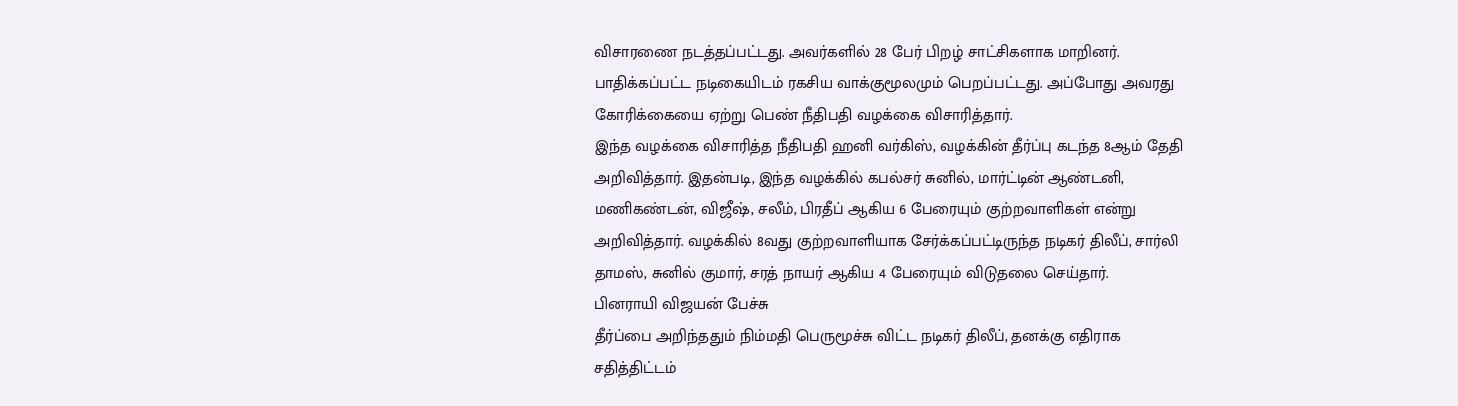விசாரணை நடத்தப்பட்டது. அவர்களில் 28 பேர் பிறழ் சாட்சிகளாக மாறினர். பாதிக்கப்பட்ட நடிகையிடம் ரகசிய வாக்குமூலமும் பெறப்பட்டது. அப்போது அவரது கோரிக்கையை ஏற்று பெண் நீதிபதி வழக்கை விசாரித்தார்.
இந்த வழக்கை விசாரித்த நீதிபதி ஹனி வர்கிஸ், வழக்கின் தீர்ப்பு கடந்த 8ஆம் தேதி அறிவித்தார். இதன்படி, இந்த வழக்கில் கபல்சர் சுனில், மார்ட்டின் ஆண்டனி, மணிகண்டன், விஜீஷ், சலீம், பிரதீப் ஆகிய 6 பேரையும் குற்றவாளிகள் என்று அறிவித்தார். வழக்கில் 8வது குற்றவாளியாக சேர்க்கப்பட்டிருந்த நடிகர் திலீப், சார்லி தாமஸ், சுனில் குமார், சரத் நாயர் ஆகிய 4 பேரையும் விடுதலை செய்தார்.
பினராயி விஜயன் பேச்சு
தீர்ப்பை அறிந்ததும் நிம்மதி பெருமூச்சு விட்ட நடிகர் திலீப், தனக்கு எதிராக சதித்திட்டம்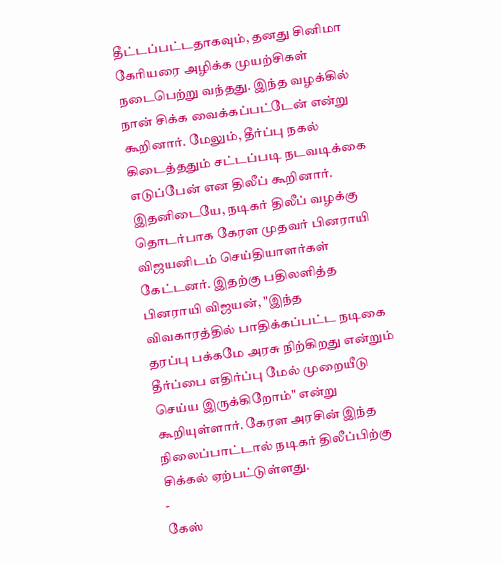தீட்டப்பட்டதாகவும், தனது சினிமா கேரியரை அழிக்க முயற்சிகள் நடைபெற்று வந்தது. இந்த வழக்கில் நான் சிக்க வைக்கப்பட்டேன் என்று கூறினார். மேலும், தீர்ப்பு நகல் கிடைத்ததும் சட்டப்படி நடவடிக்கை எடுப்பேன் என திலீப் கூறினார்.
இதனிடையே, நடிகர் திலீப் வழக்கு தொடர்பாக கேரள முதவர் பினராயி விஜயனிடம் செய்தியாளர்கள் கேட்டனர். இதற்கு பதிலளித்த பினராயி விஜயன், "இந்த விவகாரத்தில் பாதிக்கப்பட்ட நடிகை தரப்பு பக்கமே அரசு நிற்கிறது என்றும் தீர்ப்பை எதிர்ப்பு மேல் முறையீடு செய்ய இருக்கிறோம்" என்று கூறியுள்ளார். கேரள அரசின் இந்த நிலைப்பாட்டால் நடிகர் திலீப்பிற்கு சிக்கல் ஏற்பட்டுள்ளது.
-
கேஸ்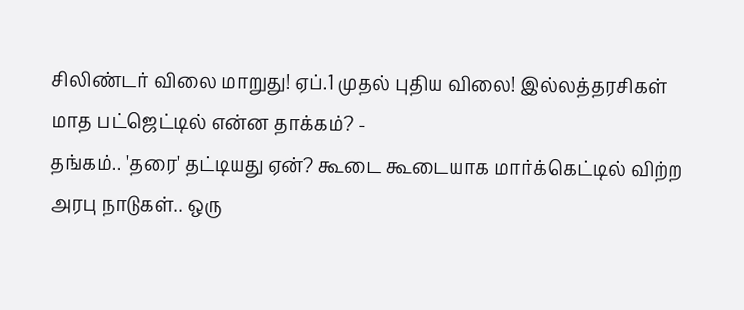சிலிண்டர் விலை மாறுது! ஏப்.1 முதல் புதிய விலை! இல்லத்தரசிகள் மாத பட்ஜெட்டில் என்ன தாக்கம்? -
தங்கம்.. 'தரை' தட்டியது ஏன்? கூடை கூடையாக மார்க்கெட்டில் விற்ற அரபு நாடுகள்.. ஒரு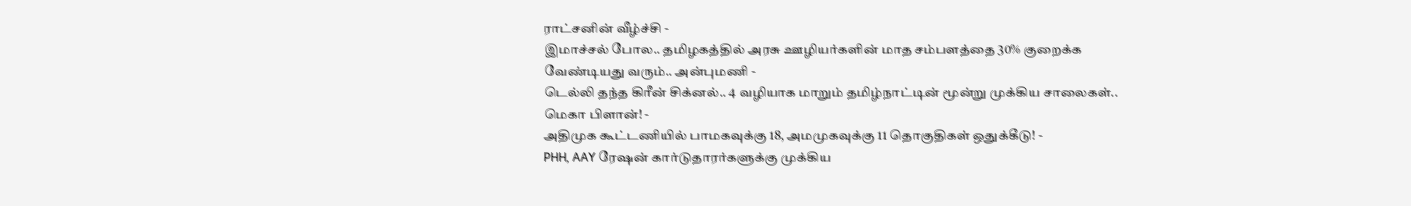ராட்சனின் வீழ்ச்சி -
இமாச்சல் போல.. தமிழகத்தில் அரசு ஊழியர்களின் மாத சம்பளத்தை 30% குறைக்க வேண்டியது வரும்.. அன்புமணி -
டெல்லி தந்த கிரீன் சிக்னல்.. 4 வழியாக மாறும் தமிழ்நாட்டின் மூன்று முக்கிய சாலைகள்.. மெகா பிளான்! -
அதிமுக கூட்டணியில் பாமகவுக்கு 18, அமமுகவுக்கு 11 தொகுதிகள் ஒதுக்கீடு! -
PHH, AAY ரேஷன் கார்டுதாரர்களுக்கு முக்கிய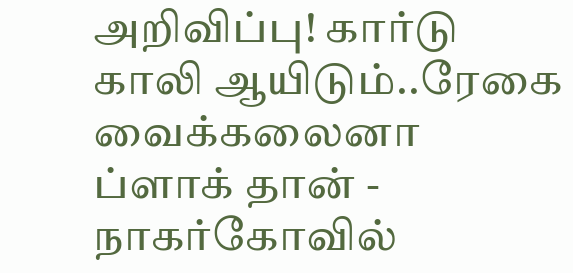அறிவிப்பு! கார்டு காலி ஆயிடும்..ரேகை வைக்கலைனா ப்ளாக் தான் -
நாகர்கோவில்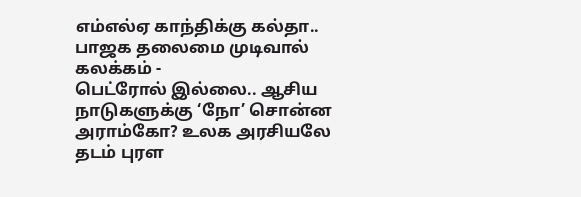எம்எல்ஏ காந்திக்கு கல்தா.. பாஜக தலைமை முடிவால் கலக்கம் -
பெட்ரோல் இல்லை.. ஆசிய நாடுகளுக்கு ‘நோ’ சொன்ன அராம்கோ? உலக அரசியலே தடம் புரள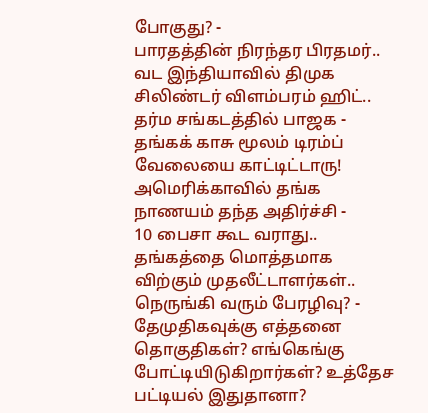போகுது? -
பாரதத்தின் நிரந்தர பிரதமர்.. வட இந்தியாவில் திமுக சிலிண்டர் விளம்பரம் ஹிட்.. தர்ம சங்கடத்தில் பாஜக -
தங்கக் காசு மூலம் டிரம்ப் வேலையை காட்டிட்டாரு! அமெரிக்காவில் தங்க நாணயம் தந்த அதிர்ச்சி -
10 பைசா கூட வராது.. தங்கத்தை மொத்தமாக விற்கும் முதலீட்டாளர்கள்.. நெருங்கி வரும் பேரழிவு? -
தேமுதிகவுக்கு எத்தனை தொகுதிகள்? எங்கெங்கு போட்டியிடுகிறார்கள்? உத்தேச பட்டியல் இதுதானா?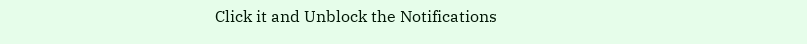Click it and Unblock the Notifications